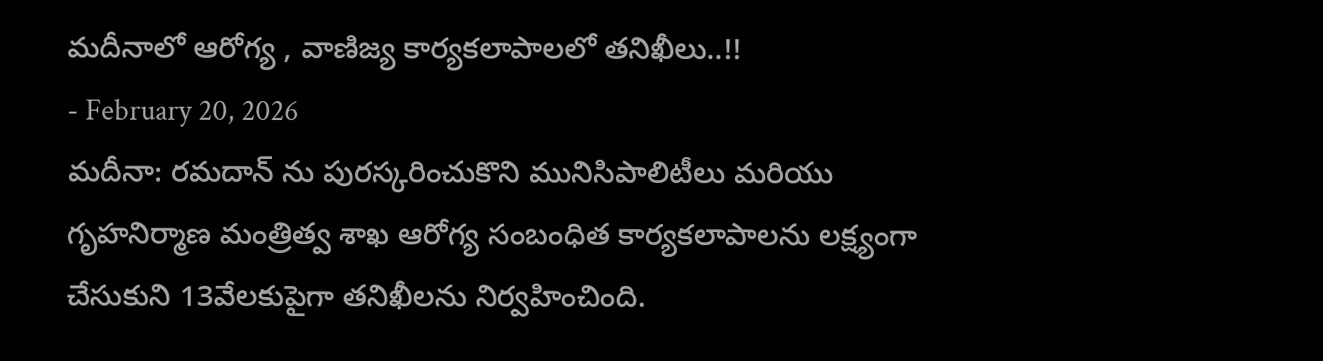మదీనాలో ఆరోగ్య , వాణిజ్య కార్యకలాపాలలో తనిఖీలు..!!
- February 20, 2026
మదీనా: రమదాన్ ను పురస్కరించుకొని మునిసిపాలిటీలు మరియు గృహనిర్మాణ మంత్రిత్వ శాఖ ఆరోగ్య సంబంధిత కార్యకలాపాలను లక్ష్యంగా చేసుకుని 13వేలకుపైగా తనిఖీలను నిర్వహించింది.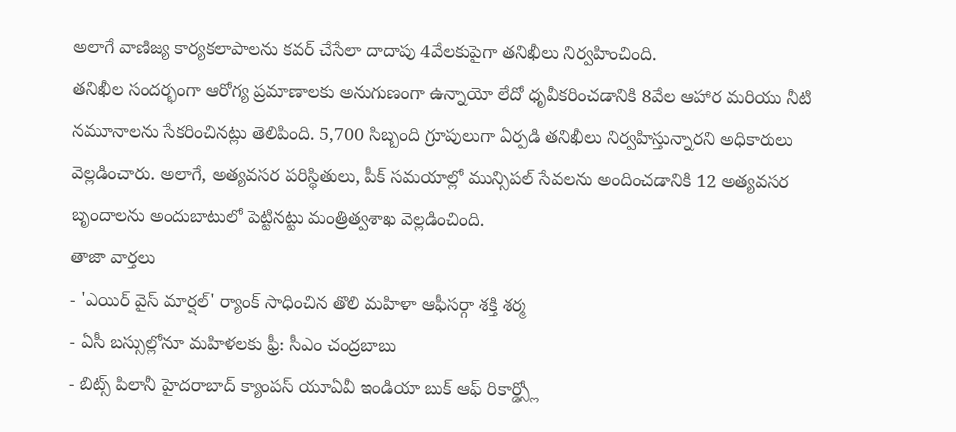అలాగే వాణిజ్య కార్యకలాపాలను కవర్ చేసేలా దాదాపు 4వేలకుపైగా తనిఖీలు నిర్వహించింది.
తనిఖీల సందర్భంగా ఆరోగ్య ప్రమాణాలకు అనుగుణంగా ఉన్నాయో లేదో ధృవీకరించడానికి 8వేల ఆహార మరియు నీటి నమూనాలను సేకరించినట్లు తెలిపింది. 5,700 సిబ్బంది గ్రూపులుగా ఏర్పడి తనిఖీలు నిర్వహిస్తున్నారని అధికారులు వెల్లడించారు. అలాగే, అత్యవసర పరిస్థితులు, పీక్ సమయాల్లో మున్సిపల్ సేవలను అందించడానికి 12 అత్యవసర బృందాలను అందుబాటులో పెట్టినట్టు మంత్రిత్వశాఖ వెల్లడించింది.
తాజా వార్తలు
- 'ఎయిర్ వైస్ మార్షల్' ర్యాంక్ సాధించిన తొలి మహిళా ఆఫీసర్గా శక్తి శర్మ
- ఏసీ బస్సుల్లోనూ మహిళలకు ఫ్రీ: సీఎం చంద్రబాబు
- బిట్స్ పిలానీ హైదరాబాద్ క్యాంపస్ యూఏవీ ఇండియా బుక్ ఆఫ్ రికార్డ్స్లో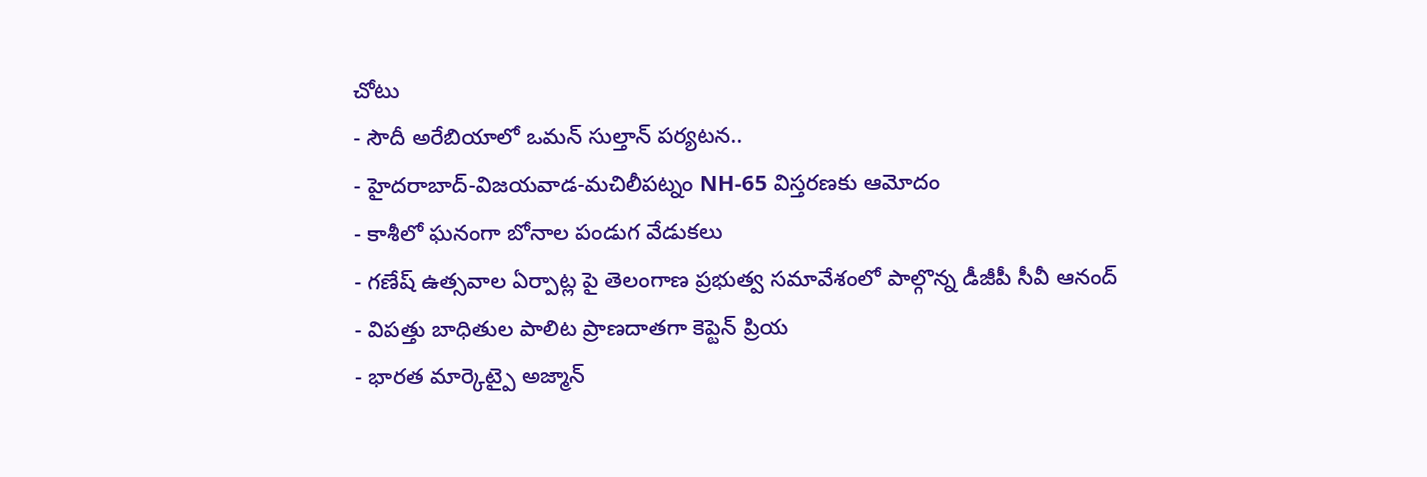చోటు
- సౌదీ అరేబియాలో ఒమన్ సుల్తాన్ పర్యటన..
- హైదరాబాద్-విజయవాడ-మచిలీపట్నం NH-65 విస్తరణకు ఆమోదం
- కాశీలో ఘనంగా బోనాల పండుగ వేడుకలు
- గణేష్ ఉత్సవాల ఏర్పాట్ల పై తెలంగాణ ప్రభుత్వ సమావేశంలో పాల్గొన్న డీజీపీ సీవీ ఆనంద్
- విపత్తు బాధితుల పాలిట ప్రాణదాతగా కెప్టెన్ ప్రియ
- భారత మార్కెట్పై అజ్మాన్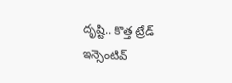దృష్టి.. కొత్త ట్రేడ్ ఇన్సెంటివ్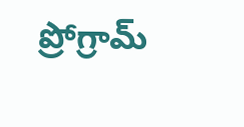ప్రోగ్రామ్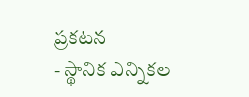ప్రకటన
- స్థానిక ఎన్నికల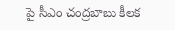పై సీఎం చంద్రబాబు కీలక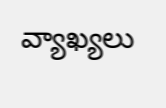వ్యాఖ్యలు